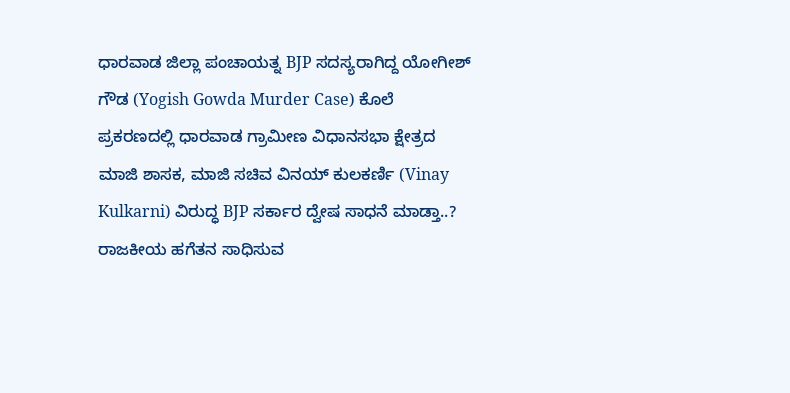ಧಾರವಾಡ ಜಿಲ್ಲಾ ಪಂಚಾಯತ್ನ BJP ಸದಸ್ಯರಾಗಿದ್ದ ಯೋಗೀಶ್ ಗೌಡ (Yogish Gowda Murder Case) ಕೊಲೆ ಪ್ರಕರಣದಲ್ಲಿ ಧಾರವಾಡ ಗ್ರಾಮೀಣ ವಿಧಾನಸಭಾ ಕ್ಷೇತ್ರದ ಮಾಜಿ ಶಾಸಕ, ಮಾಜಿ ಸಚಿವ ವಿನಯ್ ಕುಲಕರ್ಣಿ (Vinay Kulkarni) ವಿರುದ್ಧ BJP ಸರ್ಕಾರ ದ್ವೇಷ ಸಾಧನೆ ಮಾಡ್ತಾ..? ರಾಜಕೀಯ ಹಗೆತನ ಸಾಧಿಸುವ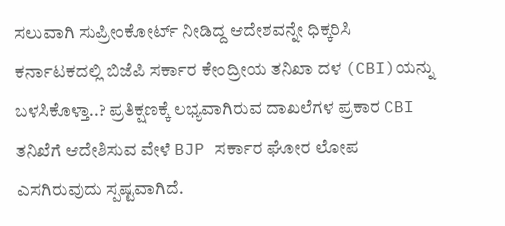ಸಲುವಾಗಿ ಸುಪ್ರೀಂಕೋರ್ಟ್ ನೀಡಿದ್ದ ಆದೇಶವನ್ನೇ ಧಿಕ್ಕರಿಸಿ ಕರ್ನಾಟಕದಲ್ಲಿ ಬಿಜೆಪಿ ಸರ್ಕಾರ ಕೇಂದ್ರೀಯ ತನಿಖಾ ದಳ (CBI)ಯನ್ನು ಬಳಸಿಕೊಳ್ತಾ..? ಪ್ರತಿಕ್ಷಣಕ್ಕೆ ಲಭ್ಯವಾಗಿರುವ ದಾಖಲೆಗಳ ಪ್ರಕಾರ CBI ತನಿಖೆಗೆ ಆದೇಶಿಸುವ ವೇಳೆ BJP ಸರ್ಕಾರ ಘೋರ ಲೋಪ ಎಸಗಿರುವುದು ಸ್ಪಷ್ಟವಾಗಿದೆ.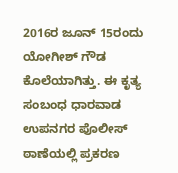2016ರ ಜೂನ್ 15ರಂದು ಯೋಗೀಶ್ ಗೌಡ ಕೊಲೆಯಾಗಿತ್ತು. ಈ ಕೃತ್ಯ ಸಂಬಂಧ ಧಾರವಾಡ ಉಪನಗರ ಪೊಲೀಸ್ ಠಾಣೆಯಲ್ಲಿ ಪ್ರಕರಣ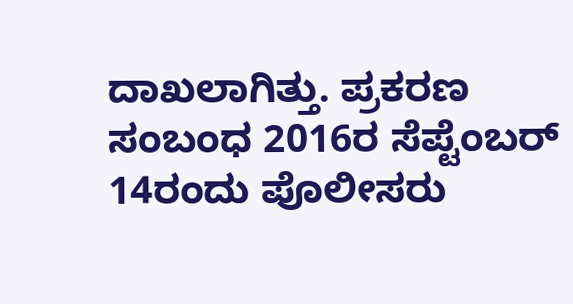ದಾಖಲಾಗಿತ್ತು. ಪ್ರಕರಣ ಸಂಬಂಧ 2016ರ ಸೆಪ್ಟೆಂಬರ್ 14ರಂದು ಪೊಲೀಸರು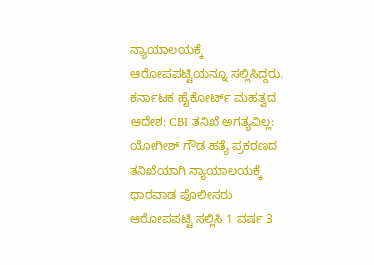ನ್ಯಾಯಾಲಯಕ್ಕೆ ಆರೋಪಪಟ್ಟಿಯನ್ನೂ ಸಲ್ಲಿಸಿದ್ದರು.
ಕರ್ನಾಟಕ ಹೈಕೋರ್ಟ್ ಮಹತ್ವದ ಆದೇಶ: CBI ತನಿಖೆ ಅಗತ್ಯವಿಲ್ಲ:
ಯೋಗೀಶ್ ಗೌಡ ಹತ್ಯೆ ಪ್ರಕರಣದ ತನಿಖೆಯಾಗಿ ನ್ಯಾಯಾಲಯಕ್ಕೆ ಧಾರವಾಡ ಪೊಲೀಸರು ಆರೋಪಪಟ್ಟಿ ಸಲ್ಲಿಸಿ 1 ವರ್ಷ 3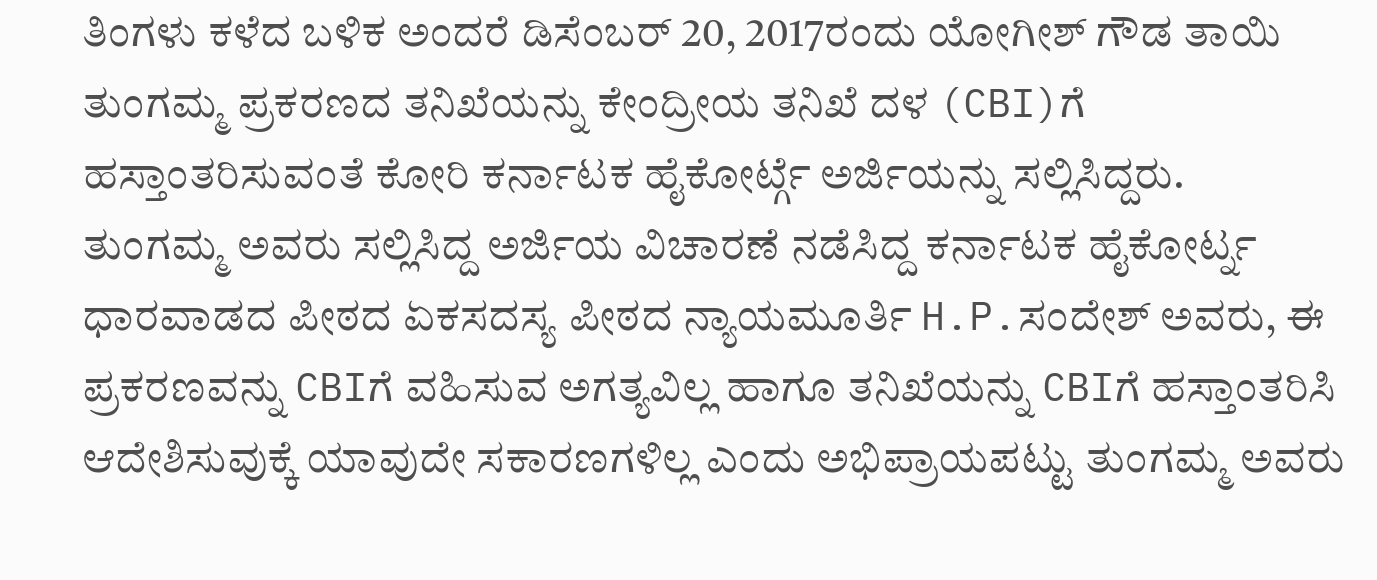ತಿಂಗಳು ಕಳೆದ ಬಳಿಕ ಅಂದರೆ ಡಿಸೆಂಬರ್ 20, 2017ರಂದು ಯೋಗೀಶ್ ಗೌಡ ತಾಯಿ ತುಂಗಮ್ಮ ಪ್ರಕರಣದ ತನಿಖೆಯನ್ನು ಕೇಂದ್ರೀಯ ತನಿಖೆ ದಳ (CBI)ಗೆ ಹಸ್ತಾಂತರಿಸುವಂತೆ ಕೋರಿ ಕರ್ನಾಟಕ ಹೈಕೋರ್ಟ್ಗೆ ಅರ್ಜಿಯನ್ನು ಸಲ್ಲಿಸಿದ್ದರು.
ತುಂಗಮ್ಮ ಅವರು ಸಲ್ಲಿಸಿದ್ದ ಅರ್ಜಿಯ ವಿಚಾರಣೆ ನಡೆಸಿದ್ದ ಕರ್ನಾಟಕ ಹೈಕೋರ್ಟ್ನ ಧಾರವಾಡದ ಪೀಠದ ಏಕಸದಸ್ಯ ಪೀಠದ ನ್ಯಾಯಮೂರ್ತಿ H.P.ಸಂದೇಶ್ ಅವರು, ಈ ಪ್ರಕರಣವನ್ನು CBIಗೆ ವಹಿಸುವ ಅಗತ್ಯವಿಲ್ಲ ಹಾಗೂ ತನಿಖೆಯನ್ನು CBIಗೆ ಹಸ್ತಾಂತರಿಸಿ ಆದೇಶಿಸುವುಕ್ಕೆ ಯಾವುದೇ ಸಕಾರಣಗಳಿಲ್ಲ ಎಂದು ಅಭಿಪ್ರಾಯಪಟ್ಟು ತುಂಗಮ್ಮ ಅವರು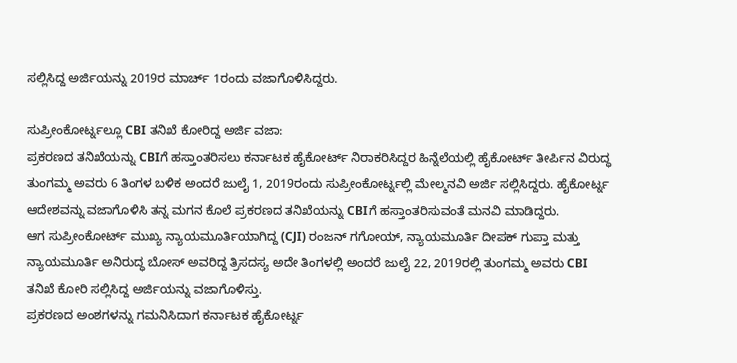ಸಲ್ಲಿಸಿದ್ದ ಅರ್ಜಿಯನ್ನು 2019ರ ಮಾರ್ಚ್ 1ರಂದು ವಜಾಗೊಳಿಸಿದ್ದರು.

ಸುಪ್ರೀಂಕೋರ್ಟ್ನಲ್ಲೂ CBI ತನಿಖೆ ಕೋರಿದ್ದ ಅರ್ಜಿ ವಜಾ:
ಪ್ರಕರಣದ ತನಿಖೆಯನ್ನು CBIಗೆ ಹಸ್ತಾಂತರಿಸಲು ಕರ್ನಾಟಕ ಹೈಕೋರ್ಟ್ ನಿರಾಕರಿಸಿದ್ದರ ಹಿನ್ನೆಲೆಯಲ್ಲಿ ಹೈಕೋರ್ಟ್ ತೀರ್ಪಿನ ವಿರುದ್ಧ ತುಂಗಮ್ಮ ಅವರು 6 ತಿಂಗಳ ಬಳಿಕ ಅಂದರೆ ಜುಲೈ 1, 2019ರಂದು ಸುಪ್ರೀಂಕೋರ್ಟ್ನಲ್ಲಿ ಮೇಲ್ಮನವಿ ಅರ್ಜಿ ಸಲ್ಲಿಸಿದ್ದರು. ಹೈಕೋರ್ಟ್ನ ಆದೇಶವನ್ನು ವಜಾಗೊಳಿಸಿ ತನ್ನ ಮಗನ ಕೊಲೆ ಪ್ರಕರಣದ ತನಿಖೆಯನ್ನು CBIಗೆ ಹಸ್ತಾಂತರಿಸುವಂತೆ ಮನವಿ ಮಾಡಿದ್ದರು.
ಆಗ ಸುಪ್ರೀಂಕೋರ್ಟ್ ಮುಖ್ಯ ನ್ಯಾಯಮೂರ್ತಿಯಾಗಿದ್ದ (CJI) ರಂಜನ್ ಗಗೋಯ್, ನ್ಯಾಯಮೂರ್ತಿ ದೀಪಕ್ ಗುಪ್ತಾ ಮತ್ತು ನ್ಯಾಯಮೂರ್ತಿ ಅನಿರುದ್ಧ ಬೋಸ್ ಅವರಿದ್ದ ತ್ರಿಸದಸ್ಯ ಅದೇ ತಿಂಗಳಲ್ಲಿ ಅಂದರೆ ಜುಲೈ 22, 2019ರಲ್ಲಿ ತುಂಗಮ್ಮ ಅವರು CBI ತನಿಖೆ ಕೋರಿ ಸಲ್ಲಿಸಿದ್ದ ಅರ್ಜಿಯನ್ನು ವಜಾಗೊಳಿಸ್ತು.
ಪ್ರಕರಣದ ಅಂಶಗಳನ್ನು ಗಮನಿಸಿದಾಗ ಕರ್ನಾಟಕ ಹೈಕೋರ್ಟ್ನ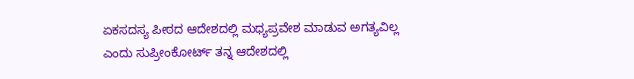ಏಕಸದಸ್ಯ ಪೀಠದ ಆದೇಶದಲ್ಲಿ ಮಧ್ಯಪ್ರವೇಶ ಮಾಡುವ ಅಗತ್ಯವಿಲ್ಲ ಎಂದು ಸುಪ್ರೀಂಕೋರ್ಟ್ ತನ್ನ ಆದೇಶದಲ್ಲಿ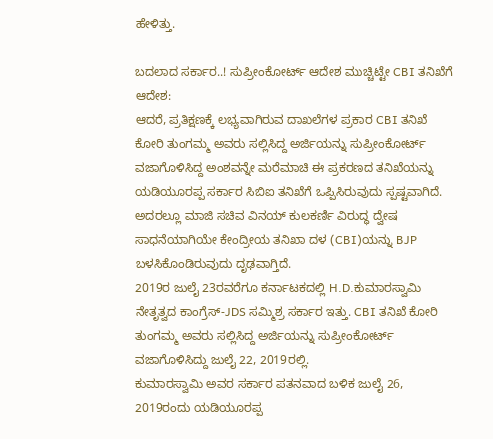ಹೇಳಿತ್ತು.

ಬದಲಾದ ಸರ್ಕಾರ..! ಸುಪ್ರೀಂಕೋರ್ಟ್ ಆದೇಶ ಮುಚ್ಚಿಟ್ಟೇ CBI ತನಿಖೆಗೆ ಆದೇಶ:
ಆದರೆ, ಪ್ರತಿಕ್ಷಣಕ್ಕೆ ಲಭ್ಯವಾಗಿರುವ ದಾಖಲೆಗಳ ಪ್ರಕಾರ CBI ತನಿಖೆ ಕೋರಿ ತುಂಗಮ್ಮ ಅವರು ಸಲ್ಲಿಸಿದ್ದ ಅರ್ಜಿಯನ್ನು ಸುಪ್ರೀಂಕೋರ್ಟ್ ವಜಾಗೊಳಿಸಿದ್ದ ಅಂಶವನ್ನೇ ಮರೆಮಾಚಿ ಈ ಪ್ರಕರಣದ ತನಿಖೆಯನ್ನು ಯಡಿಯೂರಪ್ಪ ಸರ್ಕಾರ ಸಿಬಿಐ ತನಿಖೆಗೆ ಒಪ್ಪಿಸಿರುವುದು ಸ್ಪಷ್ಟವಾಗಿದೆ.
ಅದರಲ್ಲೂ ಮಾಜಿ ಸಚಿವ ವಿನಯ್ ಕುಲಕರ್ಣಿ ವಿರುದ್ಧ ದ್ವೇಷ ಸಾಧನೆಯಾಗಿಯೇ ಕೇಂದ್ರೀಯ ತನಿಖಾ ದಳ (CBI)ಯನ್ನು BJP ಬಳಸಿಕೊಂಡಿರುವುದು ದೃಢವಾಗ್ತಿದೆ.
2019ರ ಜುಲೈ 23ರವರೆಗೂ ಕರ್ನಾಟಕದಲ್ಲಿ H.D.ಕುಮಾರಸ್ವಾಮಿ ನೇತೃತ್ವದ ಕಾಂಗ್ರೆಸ್-JDS ಸಮ್ಮಿಶ್ರ ಸರ್ಕಾರ ಇತ್ತು. CBI ತನಿಖೆ ಕೋರಿ ತುಂಗಮ್ಮ ಅವರು ಸಲ್ಲಿಸಿದ್ದ ಅರ್ಜಿಯನ್ನು ಸುಪ್ರೀಂಕೋರ್ಟ್ ವಜಾಗೊಳಿಸಿದ್ದು ಜುಲೈ 22, 2019ರಲ್ಲಿ.
ಕುಮಾರಸ್ವಾಮಿ ಅವರ ಸರ್ಕಾರ ಪತನವಾದ ಬಳಿಕ ಜುಲೈ 26, 2019ರಂದು ಯಡಿಯೂರಪ್ಪ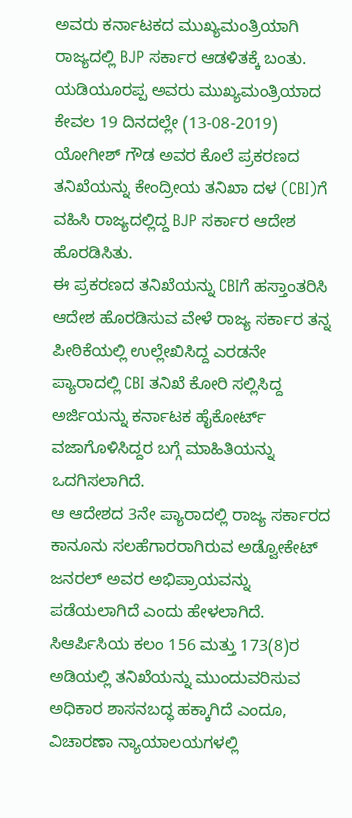ಅವರು ಕರ್ನಾಟಕದ ಮುಖ್ಯಮಂತ್ರಿಯಾಗಿ ರಾಜ್ಯದಲ್ಲಿ BJP ಸರ್ಕಾರ ಆಡಳಿತಕ್ಕೆ ಬಂತು.
ಯಡಿಯೂರಪ್ಪ ಅವರು ಮುಖ್ಯಮಂತ್ರಿಯಾದ ಕೇವಲ 19 ದಿನದಲ್ಲೇ (13-08-2019) ಯೋಗೀಶ್ ಗೌಡ ಅವರ ಕೊಲೆ ಪ್ರಕರಣದ ತನಿಖೆಯನ್ನು ಕೇಂದ್ರೀಯ ತನಿಖಾ ದಳ (CBI)ಗೆ ವಹಿಸಿ ರಾಜ್ಯದಲ್ಲಿದ್ದ BJP ಸರ್ಕಾರ ಆದೇಶ ಹೊರಡಿಸಿತು.
ಈ ಪ್ರಕರಣದ ತನಿಖೆಯನ್ನು CBIಗೆ ಹಸ್ತಾಂತರಿಸಿ ಆದೇಶ ಹೊರಡಿಸುವ ವೇಳೆ ರಾಜ್ಯ ಸರ್ಕಾರ ತನ್ನ ಪೀಠಿಕೆಯಲ್ಲಿ ಉಲ್ಲೇಖಿಸಿದ್ದ ಎರಡನೇ ಪ್ಯಾರಾದಲ್ಲಿ CBI ತನಿಖೆ ಕೋರಿ ಸಲ್ಲಿಸಿದ್ದ ಅರ್ಜಿಯನ್ನು ಕರ್ನಾಟಕ ಹೈಕೋರ್ಟ್ ವಜಾಗೊಳಿಸಿದ್ದರ ಬಗ್ಗೆ ಮಾಹಿತಿಯನ್ನು ಒದಗಿಸಲಾಗಿದೆ.
ಆ ಆದೇಶದ 3ನೇ ಪ್ಯಾರಾದಲ್ಲಿ ರಾಜ್ಯ ಸರ್ಕಾರದ ಕಾನೂನು ಸಲಹೆಗಾರರಾಗಿರುವ ಅಡ್ವೋಕೇಟ್ ಜನರಲ್ ಅವರ ಅಭಿಪ್ರಾಯವನ್ನು ಪಡೆಯಲಾಗಿದೆ ಎಂದು ಹೇಳಲಾಗಿದೆ.
ಸಿಆರ್ಪಿಸಿಯ ಕಲಂ 156 ಮತ್ತು 173(8)ರ ಅಡಿಯಲ್ಲಿ ತನಿಖೆಯನ್ನು ಮುಂದುವರಿಸುವ ಅಧಿಕಾರ ಶಾಸನಬದ್ಧ ಹಕ್ಕಾಗಿದೆ ಎಂದೂ, ವಿಚಾರಣಾ ನ್ಯಾಯಾಲಯಗಳಲ್ಲಿ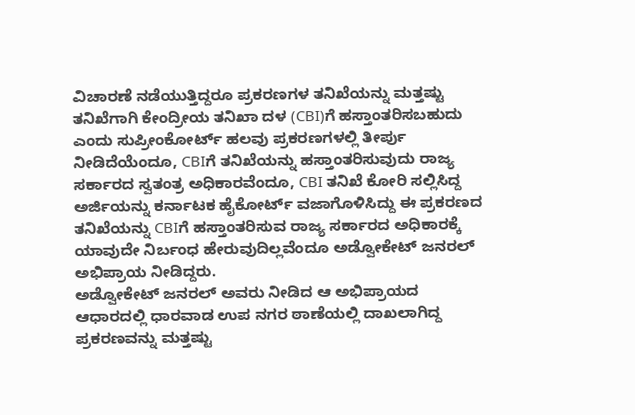ವಿಚಾರಣೆ ನಡೆಯುತ್ತಿದ್ದರೂ ಪ್ರಕರಣಗಳ ತನಿಖೆಯನ್ನು ಮತ್ತಷ್ಟು ತನಿಖೆಗಾಗಿ ಕೇಂದ್ರೀಯ ತನಿಖಾ ದಳ (CBI)ಗೆ ಹಸ್ತಾಂತರಿಸಬಹುದು ಎಂದು ಸುಪ್ರೀಂಕೋರ್ಟ್ ಹಲವು ಪ್ರಕರಣಗಳಲ್ಲಿ ತೀರ್ಪು ನೀಡಿದೆಯೆಂದೂ, CBIಗೆ ತನಿಖೆಯನ್ನು ಹಸ್ತಾಂತರಿಸುವುದು ರಾಜ್ಯ ಸರ್ಕಾರದ ಸ್ವತಂತ್ರ ಅಧಿಕಾರವೆಂದೂ, CBI ತನಿಖೆ ಕೋರಿ ಸಲ್ಲಿಸಿದ್ದ ಅರ್ಜಿಯನ್ನು ಕರ್ನಾಟಕ ಹೈಕೋರ್ಟ್ ವಜಾಗೊಳಿಸಿದ್ದು ಈ ಪ್ರಕರಣದ ತನಿಖೆಯನ್ನು CBIಗೆ ಹಸ್ತಾಂತರಿಸುವ ರಾಜ್ಯ ಸರ್ಕಾರದ ಅಧಿಕಾರಕ್ಕೆ ಯಾವುದೇ ನಿರ್ಬಂಧ ಹೇರುವುದಿಲ್ಲವೆಂದೂ ಅಡ್ವೋಕೇಟ್ ಜನರಲ್ ಅಭಿಪ್ರಾಯ ನೀಡಿದ್ದರು.
ಅಡ್ವೋಕೇಟ್ ಜನರಲ್ ಅವರು ನೀಡಿದ ಆ ಅಭಿಪ್ರಾಯದ ಆಧಾರದಲ್ಲಿ ಧಾರವಾಡ ಉಪ ನಗರ ಠಾಣೆಯಲ್ಲಿ ದಾಖಲಾಗಿದ್ದ ಪ್ರಕರಣವನ್ನು ಮತ್ತಷ್ಟು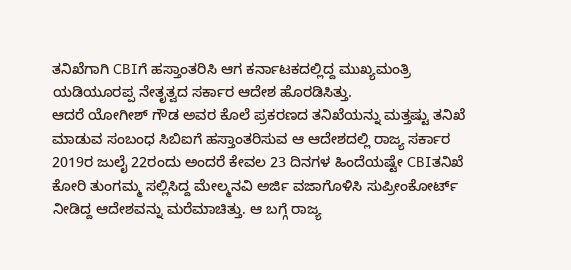ತನಿಖೆಗಾಗಿ CBIಗೆ ಹಸ್ತಾಂತರಿಸಿ ಆಗ ಕರ್ನಾಟಕದಲ್ಲಿದ್ದ ಮುಖ್ಯಮಂತ್ರಿ ಯಡಿಯೂರಪ್ಪ ನೇತೃತ್ವದ ಸರ್ಕಾರ ಆದೇಶ ಹೊರಡಿಸಿತ್ತು.
ಆದರೆ ಯೋಗೀಶ್ ಗೌಡ ಅವರ ಕೊಲೆ ಪ್ರಕರಣದ ತನಿಖೆಯನ್ನು ಮತ್ತಷ್ಟು ತನಿಖೆ ಮಾಡುವ ಸಂಬಂಧ ಸಿಬಿಐಗೆ ಹಸ್ತಾಂತರಿಸುವ ಆ ಆದೇಶದಲ್ಲಿ ರಾಜ್ಯ ಸರ್ಕಾರ 2019ರ ಜುಲೈ 22ರಂದು ಅಂದರೆ ಕೇವಲ 23 ದಿನಗಳ ಹಿಂದೆಯಷ್ಟೇ CBIತನಿಖೆ ಕೋರಿ ತುಂಗಮ್ಮ ಸಲ್ಲಿಸಿದ್ದ ಮೇಲ್ಮನವಿ ಅರ್ಜಿ ವಜಾಗೊಳಿಸಿ ಸುಪ್ರೀಂಕೋರ್ಟ್ ನೀಡಿದ್ದ ಆದೇಶವನ್ನು ಮರೆಮಾಚಿತ್ತು. ಆ ಬಗ್ಗೆ ರಾಜ್ಯ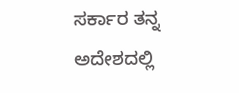ಸರ್ಕಾರ ತನ್ನ ಅದೇಶದಲ್ಲಿ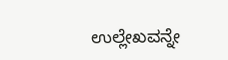ಉಲ್ಲೇಖವನ್ನೇ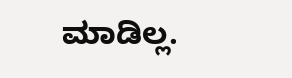ಮಾಡಿಲ್ಲ.